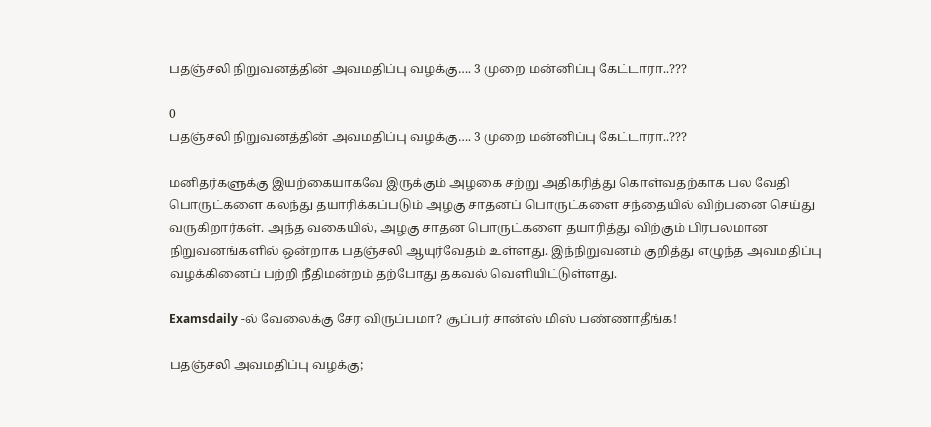பதஞ்சலி நிறுவனத்தின் அவமதிப்பு வழக்கு…. 3 முறை மன்னிப்பு கேட்டாரா..???

0
பதஞ்சலி நிறுவனத்தின் அவமதிப்பு வழக்கு…. 3 முறை மன்னிப்பு கேட்டாரா..???

மனிதர்களுக்கு இயற்கையாகவே இருக்கும் அழகை சற்று அதிகரித்து கொள்வதற்காக பல வேதி பொருட்களை கலந்து தயாரிக்கப்படும் அழகு சாதனப் பொருட்களை சந்தையில் விற்பனை செய்து வருகிறார்கள். அந்த வகையில், அழகு சாதன பொருட்களை தயாரித்து விற்கும் பிரபலமான நிறுவனங்களில் ஒன்றாக பதஞ்சலி ஆயுர்வேதம் உள்ளது. இந்நிறுவனம் குறித்து எழுந்த அவமதிப்பு வழக்கினைப் பற்றி நீதிமன்றம் தற்போது தகவல் வெளியிட்டுள்ளது.

Examsdaily -ல் வேலைக்கு சேர விருப்பமா? சூப்பர் சான்ஸ் மிஸ் பண்ணாதீங்க!

பதஞ்சலி அவமதிப்பு வழக்கு;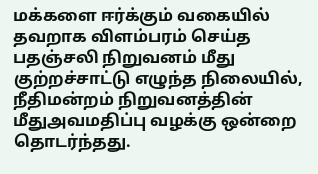மக்களை ஈர்க்கும் வகையில் தவறாக விளம்பரம் செய்த பதஞ்சலி நிறுவனம் மீது குற்றச்சாட்டு எழுந்த நிலையில், நீதிமன்றம் நிறுவனத்தின் மீதுஅவமதிப்பு வழக்கு ஒன்றை தொடர்ந்தது.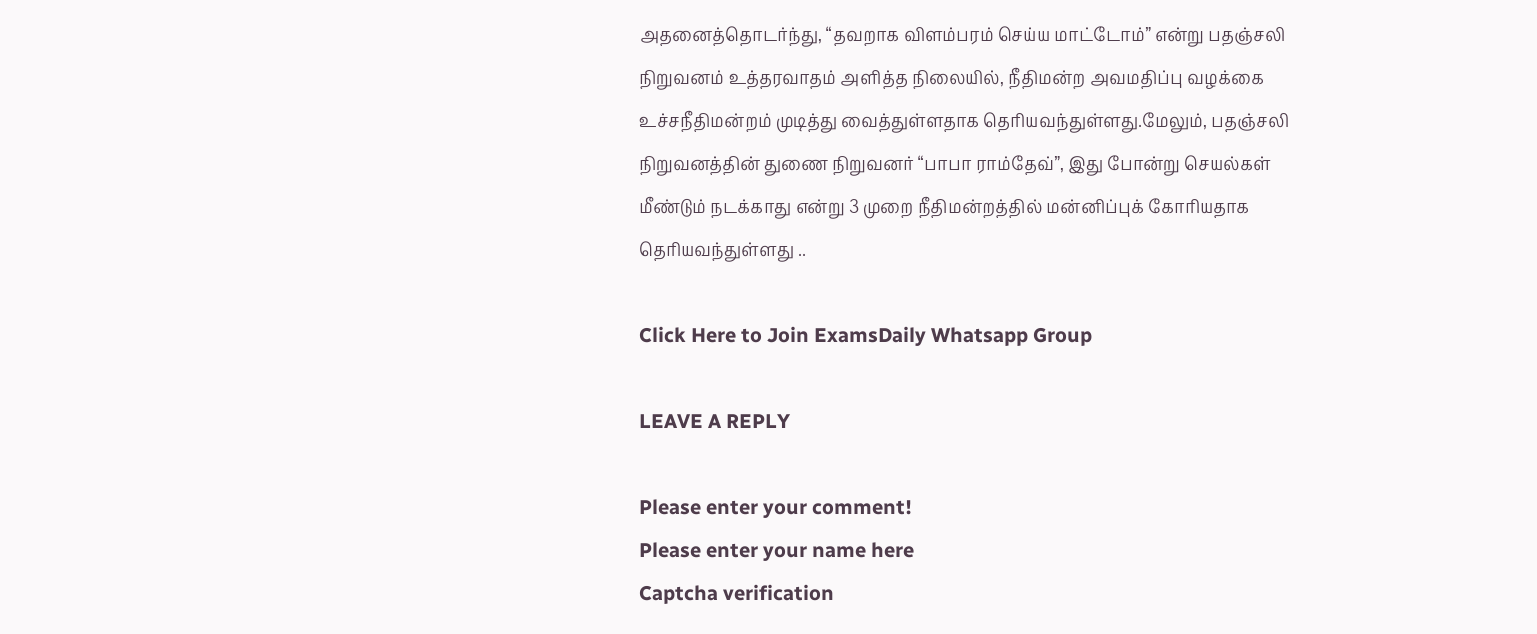அதனைத்தொடர்ந்து, “தவறாக விளம்பரம் செய்ய மாட்டோம்” என்று பதஞ்சலி நிறுவனம் உத்தரவாதம் அளித்த நிலையில், நீதிமன்ற அவமதிப்பு வழக்கை உச்சநீதிமன்றம் முடித்து வைத்துள்ளதாக தெரியவந்துள்ளது.மேலும், பதஞ்சலி நிறுவனத்தின் துணை நிறுவனர் “பாபா ராம்தேவ்”, இது போன்று செயல்கள் மீண்டும் நடக்காது என்று 3 முறை நீதிமன்றத்தில் மன்னிப்புக் கோரியதாக தெரியவந்துள்ளது ..

Click Here to Join ExamsDaily Whatsapp Group

LEAVE A REPLY

Please enter your comment!
Please enter your name here
Captcha verification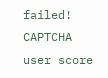failed!
CAPTCHA user score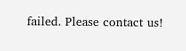failed. Please contact us!